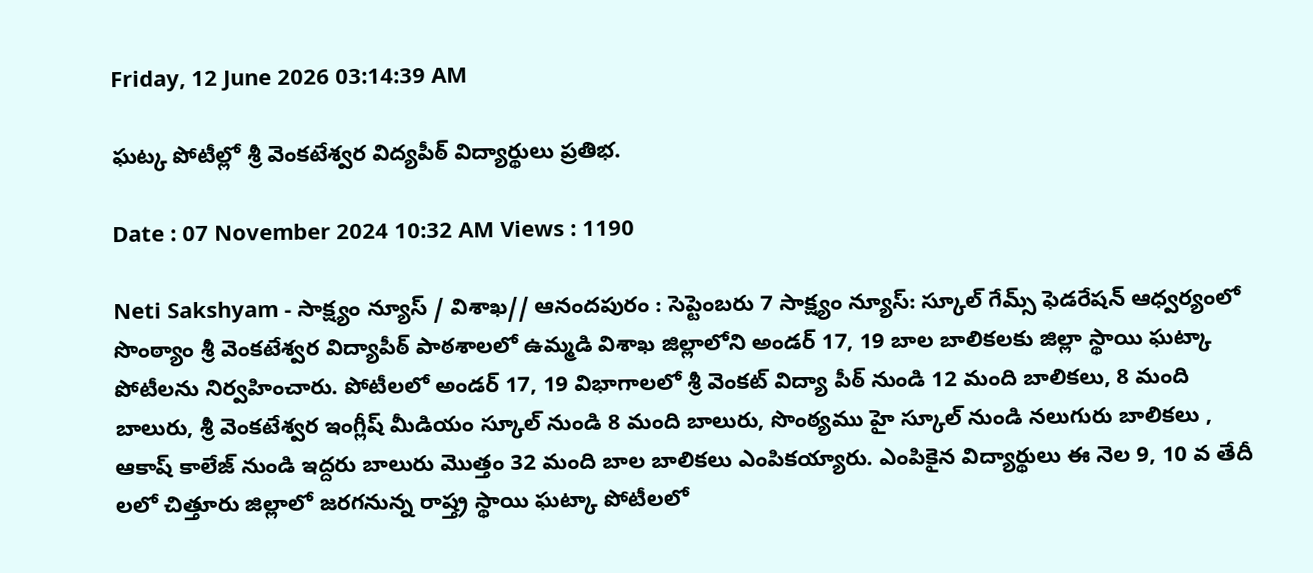Friday, 12 June 2026 03:14:39 AM

ఘట్క పోటీల్లో శ్రీ వెంకటేశ్వర విద్యపీఠ్ విద్యార్థులు ప్రతిభ.

Date : 07 November 2024 10:32 AM Views : 1190

Neti Sakshyam - సాక్ష్యం న్యూస్ / విశాఖ// ఆనందపురం : సెప్టెంబరు 7 సాక్ష్యం న్యూస్: స్కూల్ గేమ్స్ ఫెడరేషన్ ఆధ్వర్యంలో సొంఠ్యాం శ్రీ వెంకటేశ్వర విద్యాపీఠ్ పాఠశాలలో ఉమ్మడి విశాఖ జిల్లాలోని అండర్ 17, 19 బాల బాలికలకు జిల్లా స్థాయి ఘట్కా పోటీలను నిర్వహించారు. పోటీలలో అండర్ 17, 19 విభాగాలలో శ్రీ వెంకట్ విద్యా పీఠ్ నుండి 12 మంది బాలికలు, 8 మంది బాలురు, శ్రీ వెంకటేశ్వర ఇంగ్లీష్ మీడియం స్కూల్ నుండి 8 మంది బాలురు, సొంఠ్యము హై స్కూల్ నుండి నలుగురు బాలికలు , ఆకాష్ కాలేజ్ నుండి ఇద్దరు బాలురు మొత్తం 32 మంది బాల బాలికలు ఎంపికయ్యారు. ఎంపికైన విద్యార్థులు ఈ నెల 9, 10 వ తేదీ లలో చిత్తూరు జిల్లాలో జరగనున్న రాష్త్ర స్థాయి ఘట్కా పోటీలలో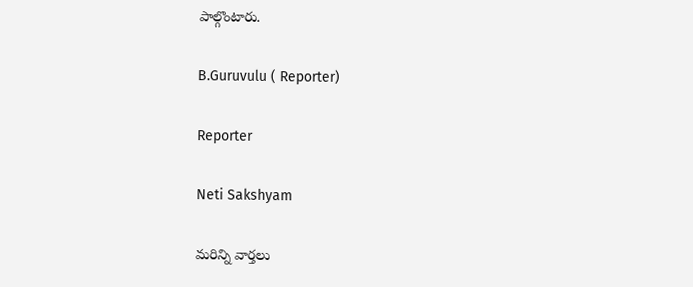పాల్గొంటారు.

B.Guruvulu ( Reporter)

Reporter

Neti Sakshyam

మరిన్ని వార్తలు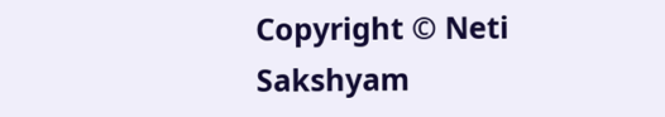Copyright © Neti Sakshyam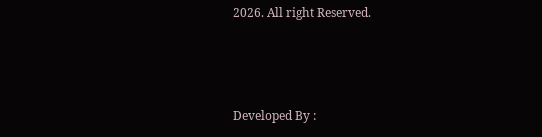2026. All right Reserved.



Developed By :